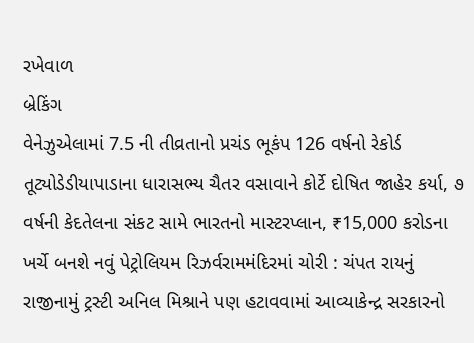રખેવાળ
બ્રેકિંગ
વેનેઝુએલામાં 7.5 ની તીવ્રતાનો પ્રચંડ ભૂકંપ 126 વર્ષનો રેકોર્ડ તૂટ્યોડેડીયાપાડાના ધારાસભ્ય ચૈતર વસાવાને કોર્ટે દોષિત જાહેર કર્યા, ૭ વર્ષની કેદતેલના સંકટ સામે ભારતનો માસ્ટરપ્લાન, ₹15,000 કરોડના ખર્ચે બનશે નવું પેટ્રોલિયમ રિઝર્વરામમંદિરમાં ચોરી : ચંપત રાયનું રાજીનામું ટ્રસ્ટી અનિલ મિશ્રાને પણ હટાવવામાં આવ્યાકેન્દ્ર સરકારનો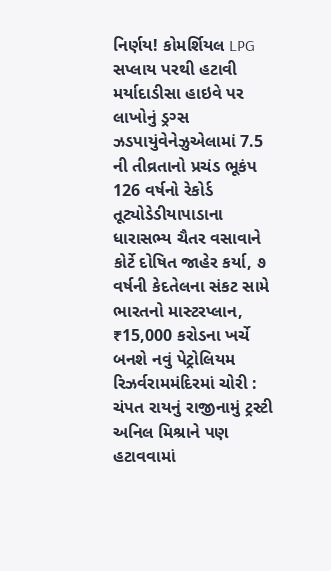નિર્ણય! કોમર્શિયલ LPG સપ્લાય પરથી હટાવી મર્યાદાડીસા હાઇવે પર લાખોનું ડ્રગ્સ ઝડપાયુંવેનેઝુએલામાં 7.5 ની તીવ્રતાનો પ્રચંડ ભૂકંપ 126 વર્ષનો રેકોર્ડ તૂટ્યોડેડીયાપાડાના ધારાસભ્ય ચૈતર વસાવાને કોર્ટે દોષિત જાહેર કર્યા, ૭ વર્ષની કેદતેલના સંકટ સામે ભારતનો માસ્ટરપ્લાન, ₹15,000 કરોડના ખર્ચે બનશે નવું પેટ્રોલિયમ રિઝર્વરામમંદિરમાં ચોરી : ચંપત રાયનું રાજીનામું ટ્રસ્ટી અનિલ મિશ્રાને પણ હટાવવામાં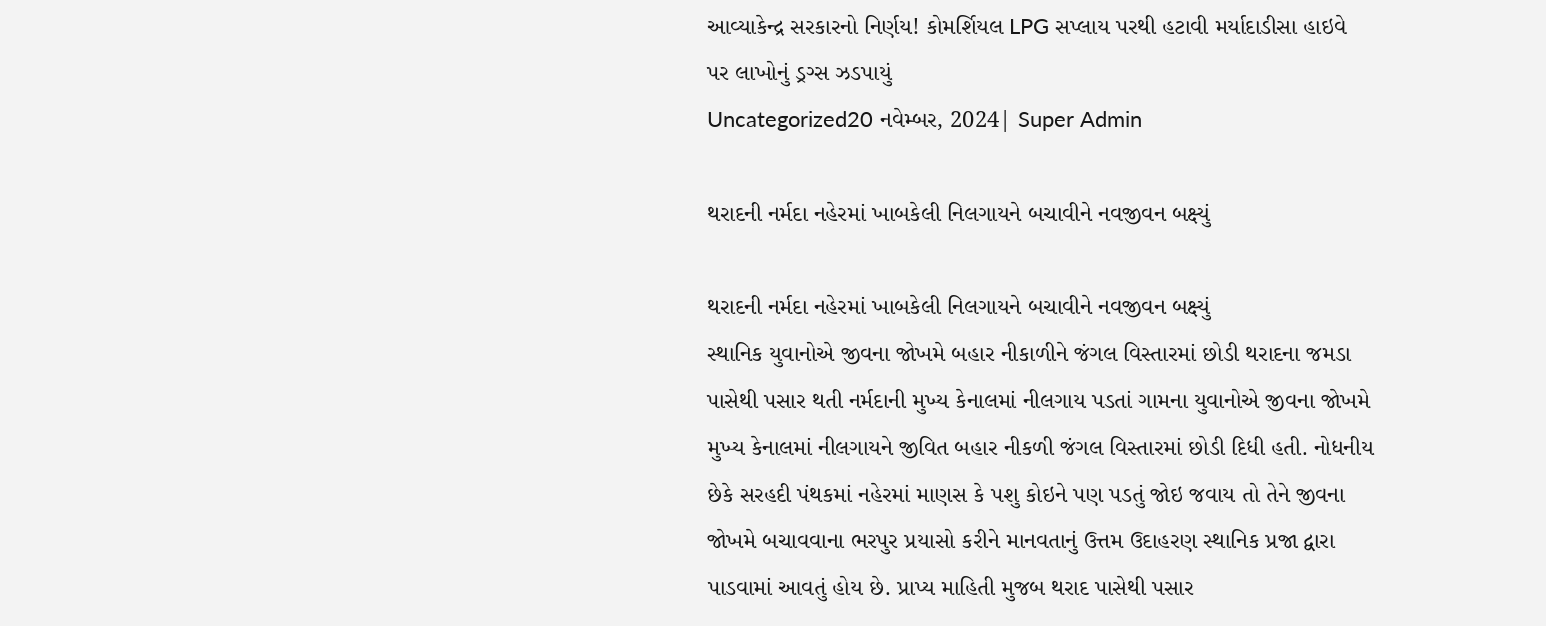આવ્યાકેન્દ્ર સરકારનો નિર્ણય! કોમર્શિયલ LPG સપ્લાય પરથી હટાવી મર્યાદાડીસા હાઇવે પર લાખોનું ડ્રગ્સ ઝડપાયું
Uncategorized20 નવેમ્બર, 2024| Super Admin

થરાદની નર્મદા નહેરમાં ખાબકેલી નિલગાયને બચાવીને નવજીવન બક્ષ્યું

થરાદની નર્મદા નહેરમાં ખાબકેલી નિલગાયને બચાવીને નવજીવન બક્ષ્યું
સ્થાનિક યુવાનોએ જીવના જોખમે બહાર નીકાળીને જંગલ વિસ્તારમાં છોડી થરાદના જમડા પાસેથી પસાર થતી નર્મદાની મુખ્ય કેનાલમાં નીલગાય પડતાં ગામના યુવાનોએ જીવના જોખમે મુખ્ય કેનાલમાં નીલગાયને જીવિત બહાર નીકળી જંગલ વિસ્તારમાં છોડી દિધી હતી. નોધનીય છેકે સરહદી પંથકમાં નહેરમાં માણસ કે પશુ કોઇને પણ પડતું જોઇ જવાય તો તેને જીવના જોખમે બચાવવાના ભરપુર પ્રયાસો કરીને માનવતાનું ઉત્તમ ઉદાહરણ સ્થાનિક પ્રજા દ્વારા પાડવામાં આવતું હોય છે. પ્રાપ્ય માહિતી મુજબ થરાદ પાસેથી પસાર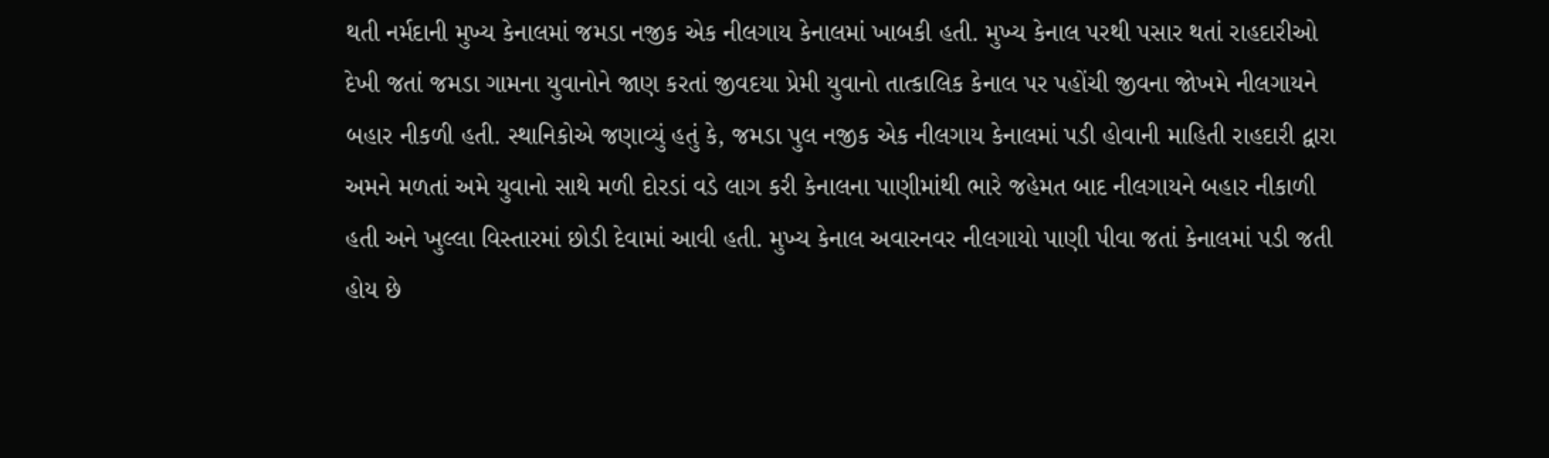થતી નર્મદાની મુખ્ય કેનાલમાં જમડા નજીક એક નીલગાય કેનાલમાં ખાબકી હતી. મુખ્ય કેનાલ પરથી પસાર થતાં રાહદારીઓ દેખી જતાં જમડા ગામના યુવાનોને જાણ કરતાં જીવદયા પ્રેમી યુવાનો તાત્કાલિક કેનાલ પર પહોંચી જીવના જોખમે નીલગાયને બહાર નીકળી હતી. સ્થાનિકોએ જણાવ્યું હતું કે, જમડા પુલ નજીક એક નીલગાય કેનાલમાં પડી હોવાની માહિતી રાહદારી દ્વારા અમને મળતાં અમે યુવાનો સાથે મળી દોરડાં વડે લાગ કરી કેનાલના પાણીમાંથી ભારે જહેમત બાદ નીલગાયને બહાર નીકાળી હતી અને ખુલ્લા વિસ્તારમાં છોડી દેવામાં આવી હતી. મુખ્ય કેનાલ અવારનવર નીલગાયો પાણી પીવા જતાં કેનાલમાં પડી જતી હોય છે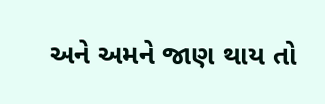અને અમને જાણ થાય તો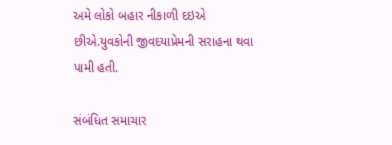અમે લોકો બહાર નીકાળી દઇએ છીએ.યુવકોની જીવદયાપ્રેમની સરાહના થવા પામી હતી.

સંબંધિત સમાચાર